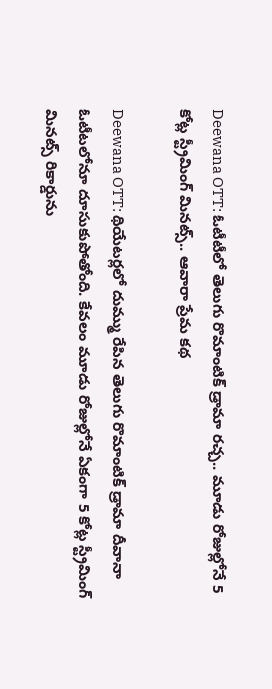Deewana OTT: ఓటీటీలో తెలుగు రొమాంటిక్ డ్రామా రచ్చ.. మూడు రోజుల్లోనే 5 కోట్ల స్ట్రీమింగ్ మినట్స్.. ఆవారా ప్రేమ కథ

Deewana OTT: థియేటర్లలో దుమ్ము రేపిన తెలుగు రొమాంటిక్ డ్రామా దీవానా ఓటీటలోనూ దూసుకుపోతోంది. కేవలం మూడు రోజుల్లోనే ఏకంగా 5 కోట్ల స్ట్రీమింగ్ మినట్స్ రికార్డును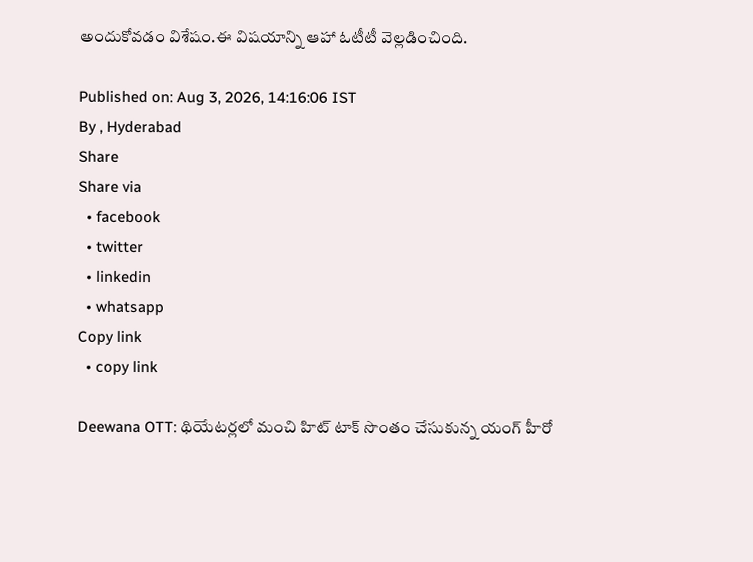అందుకోవడం విశేషం.ఈ విషయాన్ని ఆహా ఓటీటీ వెల్లడించింది.

Published on: Aug 3, 2026, 14:16:06 IST
By , Hyderabad
Share
Share via
  • facebook
  • twitter
  • linkedin
  • whatsapp
Copy link
  • copy link

Deewana OTT: థియేటర్లలో మంచి హిట్ టాక్ సొంతం చేసుకున్న యంగ్ హీరో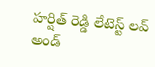హర్షిత్ రెడ్డి లేటెస్ట్ లవ్ అండ్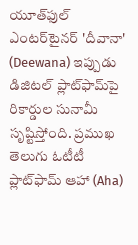యూత్‌ఫుల్ ఎంటర్‌టైనర్ 'దీవానా' (Deewana) ఇప్పుడు డిజిటల్ ప్లాట్‌ఫామ్‌పై రికార్డుల సునామీ సృష్టిస్తోంది. ప్రముఖ తెలుగు ఓటీటీ ప్లాట్‌ఫామ్ ఆహా (Aha)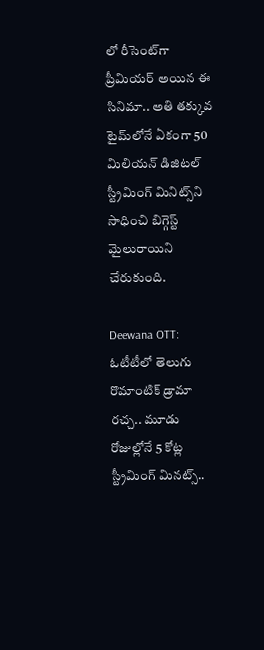లో రీసెంట్‌గా ప్రీమియర్ అయిన ఈ సినిమా.. అతి తక్కువ టైమ్‌లోనే ఏకంగా 50 మిలియన్ డిజిటల్ స్ట్రీమింగ్ మినిట్స్‌ని సాధించి బిగ్గెస్ట్ మైలురాయిని చేరుకుంది.

Deewana OTT: ఓటీటీలో తెలుగు రొమాంటిక్ డ్రామా రచ్చ.. మూడు రోజుల్లోనే 5 కోట్ల స్ట్రీమింగ్ మినట్స్..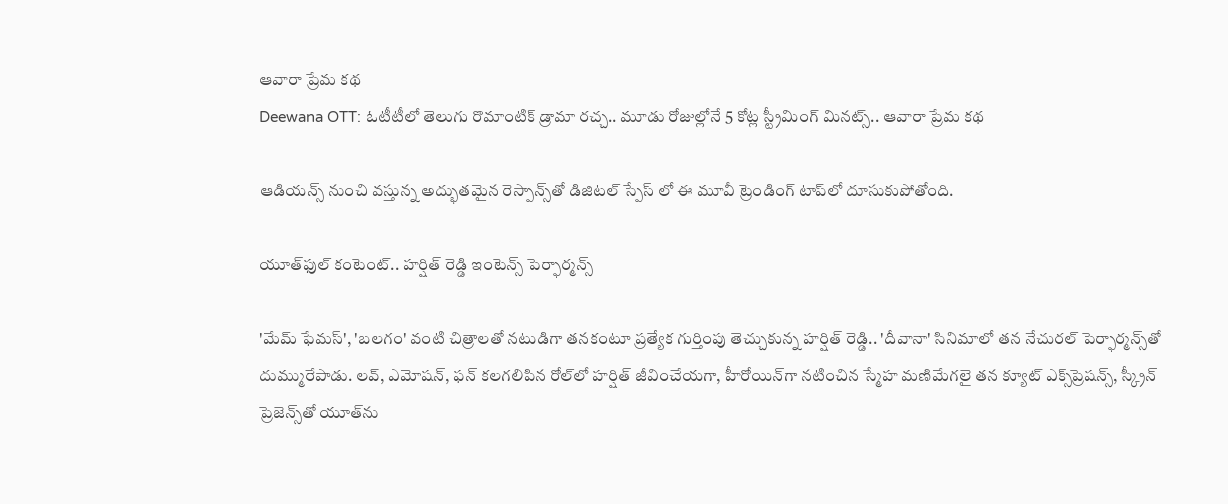ఆవారా ప్రేమ కథ
Deewana OTT: ఓటీటీలో తెలుగు రొమాంటిక్ డ్రామా రచ్చ.. మూడు రోజుల్లోనే 5 కోట్ల స్ట్రీమింగ్ మినట్స్.. ఆవారా ప్రేమ కథ

ఆడియన్స్ నుంచి వస్తున్న అద్భుతమైన రెస్పాన్స్‌తో డిజిటల్ స్పేస్ లో ఈ మూవీ ట్రెండింగ్ టాప్‌లో దూసుకుపోతోంది.

యూత్‌ఫుల్ కంటెంట్.. హర్షిత్ రెడ్డి ఇంటెన్స్ పెర్ఫార్మన్స్

'మేమ్ ఫేమస్', 'బలగం' వంటి చిత్రాలతో నటుడిగా తనకంటూ ప్రత్యేక గుర్తింపు తెచ్చుకున్న హర్షిత్ రెడ్డి.. 'దీవానా' సినిమాలో తన నేచురల్ పెర్ఫార్మన్స్‌తో దుమ్మురేపాడు. లవ్, ఎమోషన్, ఫన్ కలగలిపిన రోల్‌లో హర్షిత్ జీవించేయగా, హీరోయిన్‌గా నటించిన స్మేహ మణిమేగలై తన క్యూట్ ఎక్స్‌ప్రెషన్స్, స్క్రీన్ ప్రెజెన్స్‌తో యూత్‌ను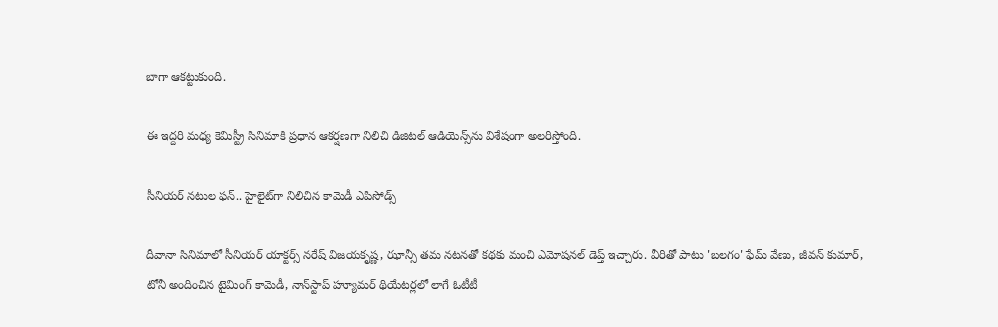బాగా ఆకట్టుకుంది.

ఈ ఇద్దరి మధ్య కెమిస్ట్రీ సినిమాకి ప్రధాన ఆకర్షణగా నిలిచి డిజిటల్ ఆడియెన్స్‌ను విశేషంగా అలరిస్తోంది.

సీనియర్ నటుల ఫన్.. హైలైట్‌గా నిలిచిన కామెడీ ఎపిసోడ్స్

దీవానా సినిమాలో సీనియర్ యాక్టర్స్ నరేష్ విజయకృష్ణ, ఝాన్సీ తమ నటనతో కథకు మంచి ఎమోషనల్ డెప్త్ ఇచ్చారు. వీరితో పాటు 'బలగం' ఫేమ్ వేణు, జీవన్ కుమార్, టోనీ అందించిన టైమింగ్ కామెడీ, నాన్‌స్టాప్ హ్యూమర్ థియేటర్లలో లాగే ఓటీటీ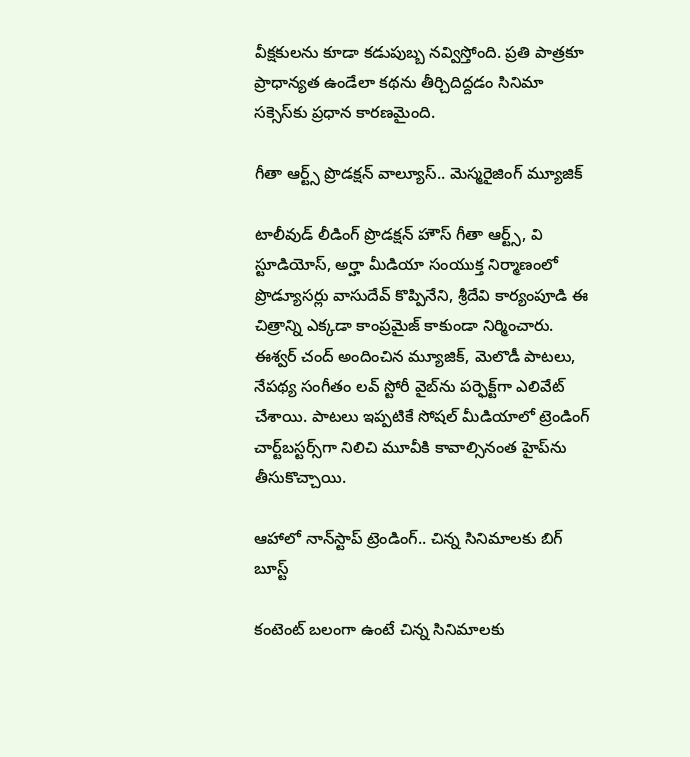వీక్షకులను కూడా కడుపుబ్బ నవ్విస్తోంది. ప్రతి పాత్రకూ ప్రాధాన్యత ఉండేలా కథను తీర్చిదిద్దడం సినిమా సక్సెస్‌కు ప్రధాన కారణమైంది.

గీతా ఆర్ట్స్ ప్రొడక్షన్ వాల్యూస్.. మెస్మరైజింగ్ మ్యూజిక్

టాలీవుడ్ లీడింగ్ ప్రొడక్షన్ హౌస్ గీతా ఆర్ట్స్, వి స్టూడియోస్, అర్హా మీడియా సంయుక్త నిర్మాణంలో ప్రొడ్యూసర్లు వాసుదేవ్ కొప్పినేని, శ్రీదేవి కార్యంపూడి ఈ చిత్రాన్ని ఎక్కడా కాంప్రమైజ్ కాకుండా నిర్మించారు. ఈశ్వర్ చంద్ అందించిన మ్యూజిక్, మెలొడీ పాటలు, నేపథ్య సంగీతం లవ్ స్టోరీ వైబ్‌ను పర్ఫెక్ట్‌గా ఎలివేట్ చేశాయి. పాటలు ఇప్పటికే సోషల్ మీడియాలో ట్రెండింగ్ చార్ట్‌బస్టర్స్‌గా నిలిచి మూవీకి కావాల్సినంత హైప్‌ను తీసుకొచ్చాయి.

ఆహాలో నాన్‌స్టాప్ ట్రెండింగ్.. చిన్న సినిమాలకు బిగ్ బూస్ట్

కంటెంట్ బలంగా ఉంటే చిన్న సినిమాలకు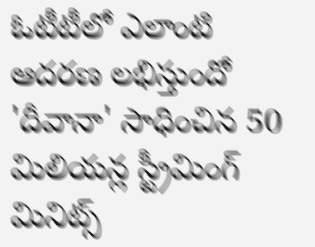ఓటీటీలో ఎలాంటి ఆదరణ లభిస్తుందో 'దీవానా' సాధించిన 50 మిలియన్ల స్ట్రీమింగ్ మినిట్స్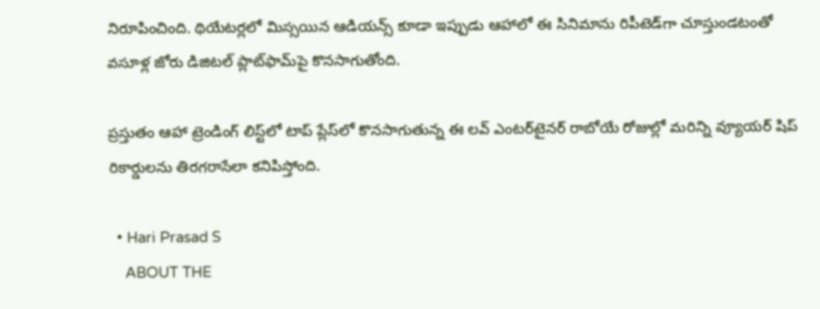నిరూపించింది. థియేటర్లలో మిస్సయిన ఆడియన్స్ కూడా ఇప్పుడు ఆహాలో ఈ సినిమాను రిపీటెడ్‌గా చూస్తుండటంతో వసూళ్ల జోరు డిజిటల్ ప్లాట్‌ఫామ్‌పై కొనసాగుతోంది.

ప్రస్తుతం ఆహా ట్రెండింగ్ లిస్ట్‌లో టాప్ ప్లేస్‌లో కొనసాగుతున్న ఈ లవ్ ఎంటర్‌టైనర్ రాబోయే రోజుల్లో మరిన్ని వ్యూయర్ షిప్ రికార్డులను తిరగరాసేలా కనిపిస్తోంది.

  • Hari Prasad S
    ABOUT THE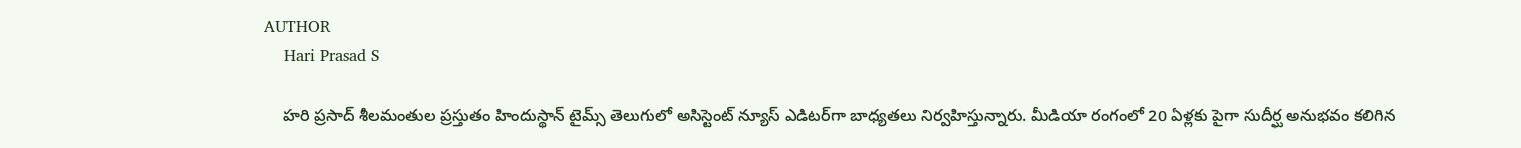AUTHOR
    Hari Prasad S

    హరి ప్రసాద్ శీలమంతుల ప్రస్తుతం హిందుస్థాన్ టైమ్స్ తెలుగులో అసిస్టెంట్ న్యూస్ ఎడిటర్‌గా బాధ్యతలు నిర్వహిస్తున్నారు. మీడియా రంగంలో 20 ఏళ్లకు పైగా సుదీర్ఘ అనుభవం కలిగిన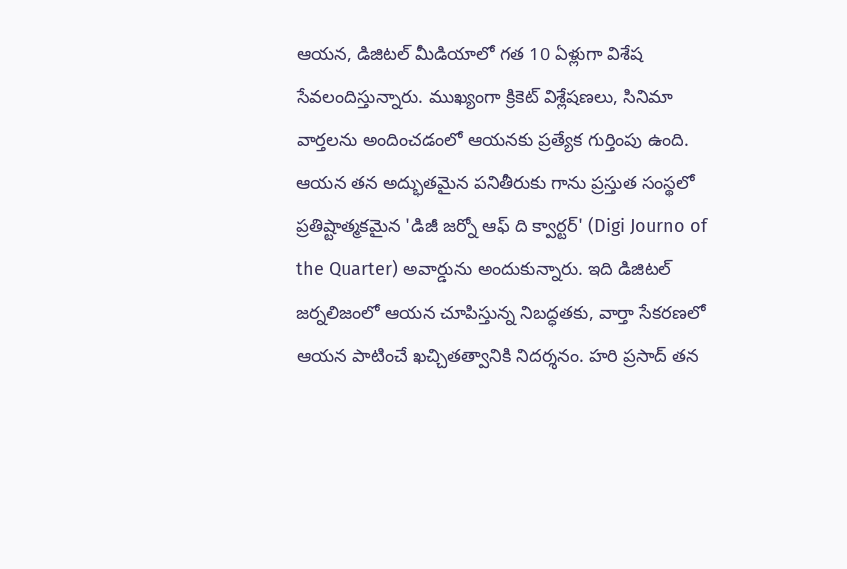ఆయన, డిజిటల్ మీడియాలో గత 10 ఏళ్లుగా విశేష సేవలందిస్తున్నారు. ముఖ్యంగా క్రికెట్ విశ్లేషణలు, సినిమా వార్తలను అందించడంలో ఆయనకు ప్రత్యేక గుర్తింపు ఉంది. ఆయన తన అద్భుతమైన పనితీరుకు గాను ప్రస్తుత సంస్థలో ప్రతిష్టాత్మకమైన 'డిజీ జర్నో ఆఫ్ ది క్వార్టర్' (Digi Journo of the Quarter) అవార్డును అందుకున్నారు. ఇది డిజిటల్ జర్నలిజంలో ఆయన చూపిస్తున్న నిబద్ధతకు, వార్తా సేకరణలో ఆయన పాటించే ఖచ్చితత్వానికి నిదర్శనం. హరి ప్రసాద్ తన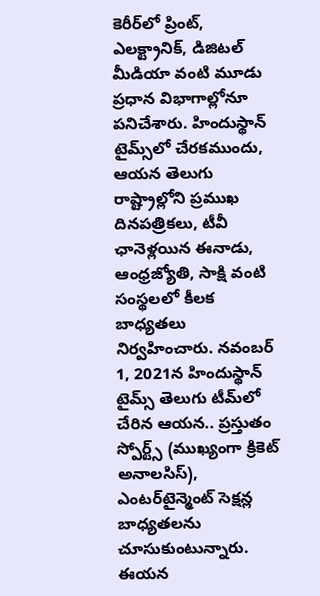కెరీర్‌లో ప్రింట్, ఎలక్ట్రానిక్, డిజిటల్ మీడియా వంటి మూడు ప్రధాన విభాగాల్లోనూ పనిచేశారు. హిందుస్థాన్ టైమ్స్‌లో చేరకముందు, ఆయన తెలుగు రాష్ట్రాల్లోని ప్రముఖ దినపత్రికలు, టీవీ ఛానెళ్లయిన ఈనాడు, ఆంధ్రజ్యోతి, సాక్షి వంటి సంస్థలలో కీలక బాధ్యతలు నిర్వహించారు. నవంబర్ 1, 2021న హిందుస్థాన్ టైమ్స్ తెలుగు టీమ్‌లో చేరిన ఆయన.. ప్రస్తుతం స్పోర్ట్స్ (ముఖ్యంగా క్రికెట్ అనాలసిస్), ఎంటర్‌టైన్మెంట్ సెక్షన్ల బాధ్యతలను చూసుకుంటున్నారు. ఈయన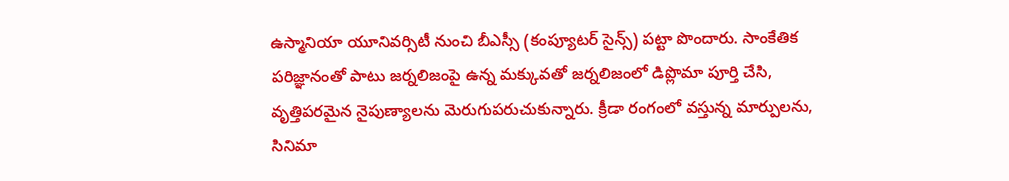ఉస్మానియా యూనివర్సిటీ నుంచి బీఎస్సీ (కంప్యూటర్ సైన్స్) పట్టా పొందారు. సాంకేతిక పరిజ్ఞానంతో పాటు జర్నలిజంపై ఉన్న మక్కువతో జర్నలిజంలో డిప్లొమా పూర్తి చేసి, వృత్తిపరమైన నైపుణ్యాలను మెరుగుపరుచుకున్నారు. క్రీడా రంగంలో వస్తున్న మార్పులను, సినిమా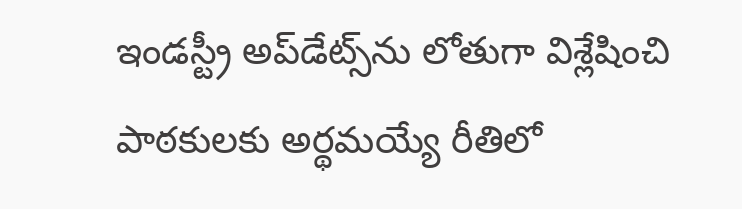ఇండస్ట్రీ అప్‌డేట్స్‌ను లోతుగా విశ్లేషించి పాఠకులకు అర్థమయ్యే రీతిలో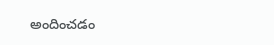అందించడం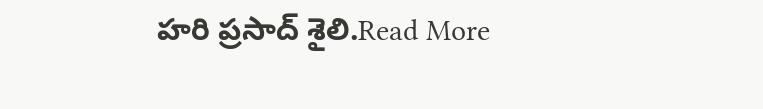హరి ప్రసాద్ శైలి.Read More